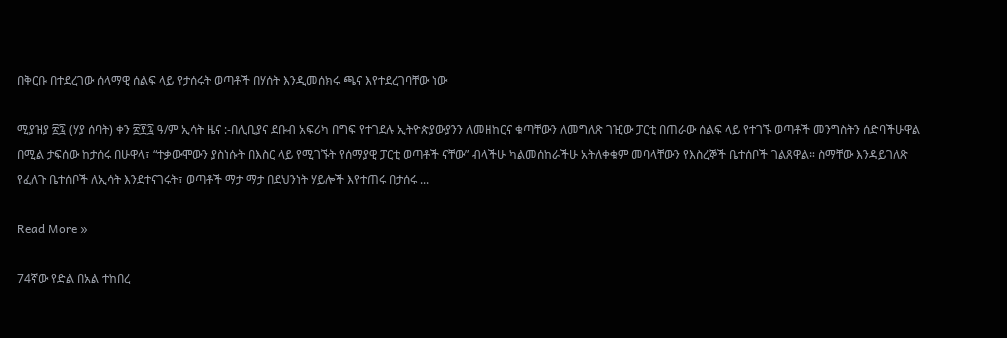በቅርቡ በተደረገው ሰላማዊ ሰልፍ ላይ የታሰሩት ወጣቶች በሃሰት እንዲመሰክሩ ጫና እየተደረገባቸው ነው

ሚያዝያ ፳፯ (ሃያ ሰባት) ቀን ፳፻፯ ዓ/ም ኢሳት ዜና :-በሊቢያና ደቡብ አፍሪካ በግፍ የተገደሉ ኢትዮጵያውያንን ለመዘከርና ቁጣቸውን ለመግለጽ ገዢው ፓርቲ በጠራው ሰልፍ ላይ የተገኙ ወጣቶች መንግስትን ሰድባችሁዋል በሚል ታፍሰው ከታሰሩ በሁዋላ፣ “ተቃውሞውን ያስነሱት በእስር ላይ የሚገኙት የሰማያዊ ፓርቲ ወጣቶች ናቸው” ብላችሁ ካልመሰከራችሁ አትለቀቁም መባላቸውን የእስረኞች ቤተሰቦች ገልጸዋል። ስማቸው እንዳይገለጽ የፈለጉ ቤተሰቦች ለኢሳት እንደተናገሩት፣ ወጣቶች ማታ ማታ በደህንነት ሃይሎች እየተጠሩ በታሰሩ ...

Read More »

74ኛው የድል በአል ተከበረ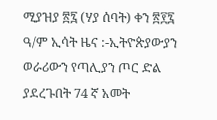ሚያዝያ ፳፯ (ሃያ ሰባት) ቀን ፳፻፯ ዓ/ም ኢሳት ዜና :-ኢትዮጵያውያን ወራሪውን የጣሊያን ጦር ድል ያደረጉበት 74 ኛ አመት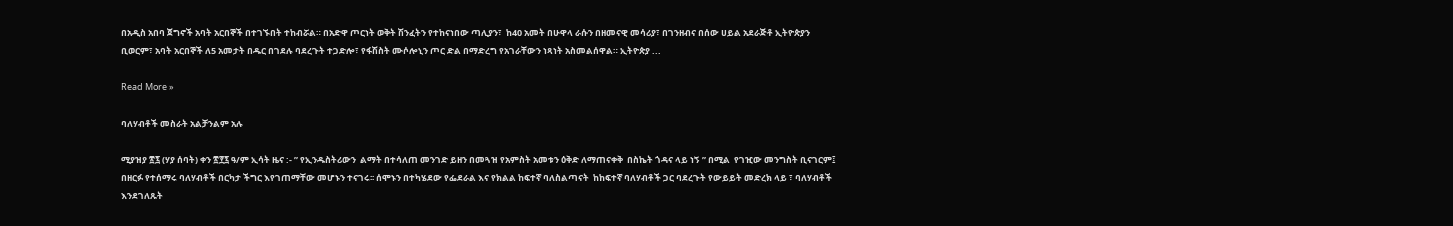በአዲስ አበባ ጀግኖች አባት አርበኞች በተገኙበት ተከብሯል። በአድዋ ጦርነት ወቅት ሽንፈትን የተከናነበው ጣሊያን፣  ከ40 አመት በሁዋላ ራሱን በዘመናዊ መሳሪያ፣ በገንዘብና በሰው ሀይል አደራጅቶ ኢትዮጵያን ቢወርም፣ አባት አርበኞች ለ5 አመታት በዱር በገደሉ ባደረጉት ተጋድሎ፣ የፋሽስት ሙሶሎኒን ጦር ድል በማድረግ የአገራቸውን ነጻነት አስመልሰዋል። ኢትዮጵያ ...

Read More »

ባለሃብቶች መስራት አልቻንልም አሉ

ሚያዝያ ፳፯ (ሃያ ሰባት) ቀን ፳፻፯ ዓ/ም ኢሳት ዜና :- ” የኢንዱስትሪውን  ልማት በተሳለጠ መንገድ ይዘን በመጓዝ የአምስት አመቱን ዕቅድ ለማጠናቀቅ  በስኬት ጎዳና ላይ ነኝ ” በሚል  የገዢው መንግስት ቢናገርም፤ በዘርፉ የተሰማሩ ባለሃብቶች በርካታ ችግር እየገጠማቸው መሆኑን ተናገሩ፡፡ ሰሞኑን በተካሄደው የፌደራል እና የክልል ከፍተኛ ባለስልጣናት  ከከፍተኛ ባለሃብቶች ጋር ባደረጉት የውይይት መድረክ ላይ ፣ ባለሃብቶች  እንደገለጹት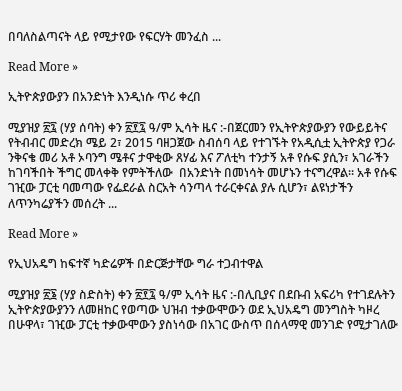በባለስልጣናት ላይ የሚታየው የፍርሃት መንፈስ ...

Read More »

ኢትዮጵያውያን በአንድነት እንዲነሱ ጥሪ ቀረበ

ሚያዝያ ፳፯ (ሃያ ሰባት) ቀን ፳፻፯ ዓ/ም ኢሳት ዜና :-በጀርመን የኢትዮጵያውያን የውይይትና የትብብር መድረክ ሜይ 2፣ 2015 ባዘጋጀው ስብሰባ ላይ የተገኙት የአዲሲቷ ኢትዮጵያ የጋራ ንቅናቄ መሪ አቶ ኦባንግ ሜቶና ታዋቂው ጸሃፊ እና ፖለቲካ ተንታኝ አቶ የሱፍ ያሲን፣ አገራችን ከገባችበት ችግር መላቀቅ የምትችለው  በአንድነት በመነሳት መሆኑን ተናግረዋል። አቶ የሱፍ ገዢው ፓርቲ ባመጣው የፌደራል ስርአት ሳንጣላ ተራርቀናል ያሉ ሲሆን፣ ልዩነታችን ለጥንካሬያችን መሰረት ...

Read More »

የኢህአዴግ ከፍተኛ ካድሬዎች በድርጅታቸው ግራ ተጋብተዋል

ሚያዝያ ፳፮ (ሃያ ስድስት) ቀን ፳፻፯ ዓ/ም ኢሳት ዜና :-በሊቢያና በደቡብ አፍሪካ የተገደሉትን ኢትዮጵያውያንን ለመዘከር የወጣው ህዝብ ተቃውሞውን ወደ ኢህአዴግ መንግስት ካዞረ በሁዋላ፣ ገዢው ፓርቲ ተቃውሞውን ያስነሳው በአገር ውስጥ በሰላማዊ መንገድ የሚታገለው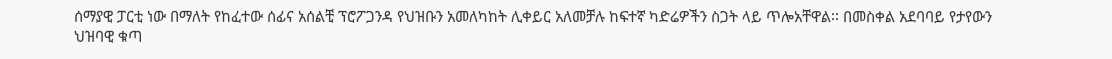ሰማያዊ ፓርቲ ነው በማለት የከፈተው ሰፊና አሰልቺ ፕሮፖጋንዳ የህዝቡን አመለካከት ሊቀይር አለመቻሉ ከፍተኛ ካድሬዎችን ስጋት ላይ ጥሎአቸዋል፡፡ በመስቀል አደባባይ የታየውን ህዝባዊ ቁጣ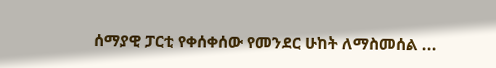ሰማያዊ ፓርቲ የቀሰቀሰው የመንደር ሁከት ለማስመሰል ...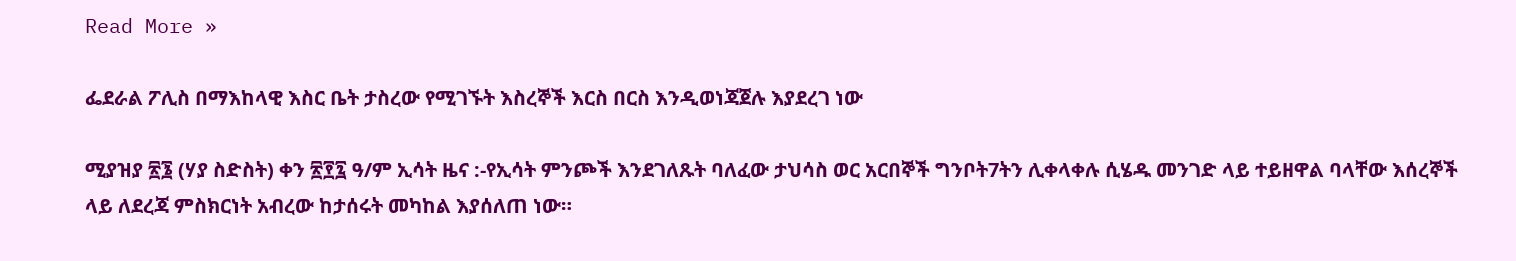Read More »

ፌደራል ፖሊስ በማእከላዊ እስር ቤት ታስረው የሚገኙት እስረኞች እርስ በርስ እንዲወነጃጀሉ እያደረገ ነው

ሚያዝያ ፳፮ (ሃያ ስድስት) ቀን ፳፻፯ ዓ/ም ኢሳት ዜና :-የኢሳት ምንጮች እንደገለጹት ባለፈው ታህሳስ ወር አርበኞች ግንቦት7ትን ሊቀላቀሉ ሲሄዱ መንገድ ላይ ተይዘዋል ባላቸው እሰረኞች ላይ ለደረጃ ምስክርነት አብረው ከታሰሩት መካከል እያሰለጠ ነው።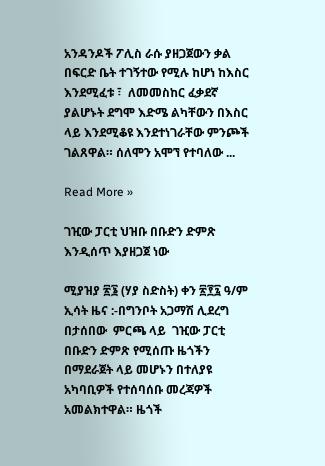አንዳንዶች ፖሊስ ራሱ ያዘጋጀውን ቃል በፍርድ ቤት ተገኝተው የሚሉ ከሆነ ከእስር እንደሚፈቱ ፣  ለመመስከር ፈቃደኛ ያልሆኑት ደግሞ እድሜ ልካቸውን በእስር ላይ እንደሚቆዩ እንደተነገራቸው ምንጮች ገልጸዋል። ሰለሞን አሞኘ የተባለው ...

Read More »

ገዢው ፓርቲ ህዝቡ በቡድን ድምጽ እንዲሰጥ እያዘጋጀ ነው

ሚያዝያ ፳፮ (ሃያ ስድስት) ቀን ፳፻፯ ዓ/ም ኢሳት ዜና :-በግንቦት አጋማሽ ሊደረግ በታሰበው  ምርጫ ላይ  ገዢው ፓርቲ በቡድን ድምጽ የሚሰጡ ዜጎችን በማደራጀት ላይ መሆኑን በተለያዩ አካባቢዎች የተሰባሰቡ መረጃዎች አመልክተዋል። ዜጎች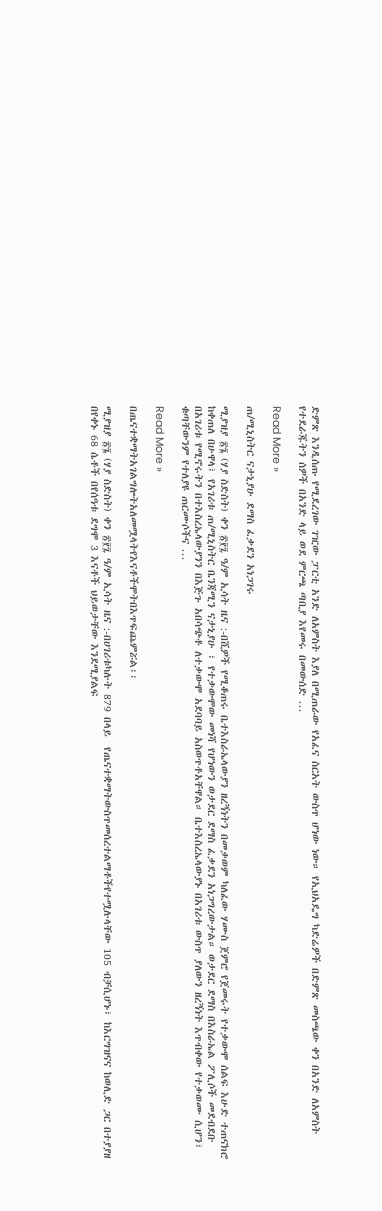ድምጽ እንዲሰጡ የሚደረገው ገዢው ፓርቲ አንድ ለአምስት እያለ በሚጠራው የአፈና ስርአት ውስጥ ሆነው ነው። የኢህአዴግ ካድሬዎች በድምጽ መስጫው ቀን በአንድ ለአምስት የተደራጁትን ሰዎች በአንድ ላይ ወደ ምርጫ ጣቢያ እየመሩ በመውሰድ ...

Read More »

ጠ/ሚኒስትር ናታኒያሁ ደማስ ፈቃደን አነጋገሩ

ሚያዝያ ፳፮ (ሃያ ስድስት) ቀን ፳፻፯ ዓ/ም ኢሳት ዜና :-በሺዎች የሚቆጠሩ ቤተእስራኤላውያን ዘረኝነትን በመቃወም ካለፈው ሃሙስ ጀምሮ የጀመሩት የተቃውሞ ሰልፍ እሁድ ተጠናክሮ ከቀጠለ በሁዋላ፣ የአገሪቱ ጠ/ሚኒስትር ቤንጃሚን ናታኒያሁ ፣ የተቃውሞው መነሻ የሆነውን ወታደር ደማስ ፈቃደን አነጋግረውታል። ወታደር ደማስ በእስራኤል ፖሊሶች መደብደቡ በአገሪቱ የሚኖሩትን በተእስረኤላውያንን በእጅጉ አበሳጭቶ ለተቃውሞ አደባባይ አስወጥቶአቸዋል። ቤተእስረኤላውያኑ በአገሪቱ ውስጥ ያለውን ዘረኝነት እጥብቀው የተቃወሙ ሲሆን፣ ቁጣቸውንም የተለያዩ ጠርሙሶችና ...

Read More »

በጤናተቋማትአገልግሎትአለመሟላትየእናቶችሞትበእጥፍጨምሯል፡፡

ሚያዝያ ፳፮ (ሃያ ስድስት) ቀን ፳፻፯ ዓ/ም ኢሳት ዜና :-በሀገሪቱካሉት 879 በላይ  የጤናተቋማትውስጥመሰረተልማቶችየተሟሉላቸው 105 ብቻሲሆኑ፣ ከእርግዝናና ከወሊድ ጋር በተያያዘ በየቀኑ 68 ሴቶች በየሰዓቱ ደግሞ 3 እናቶች ህይወታቸው እንደሚያልፍ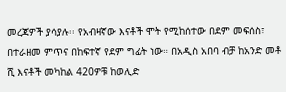መረጃዎች ያሳያሉ፡፡ የአብዛኛው እናቶች ሞት የሚከሰተው በደም መፍሰስ፣ በተራዘመ ምጥና በከፍተኛ የደም ግፊት ነው። በአዲስ አበባ ብቻ ከአንድ መቶ ሺ እናቶች መካከል 420ዎቹ ከወሊድ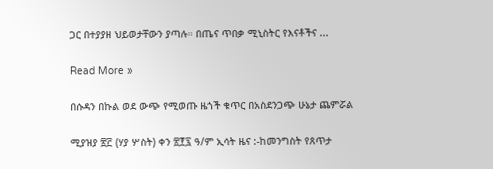ጋር በተያያዘ ህይወታቸውን ያጣሉ። በጤና ጥበቃ ሚኒስትር የእናቶችና ...

Read More »

በሱዳን በኩል ወደ ውጭ የሚወጡ ዜጎች ቁጥር በአስደንጋጭ ሁኔታ ጨምሯል

ሚያዝያ ፳፫ (ሃያ ሦስት) ቀን ፳፻፯ ዓ/ም ኢሳት ዜና :-ከመንግስት የጸጥታ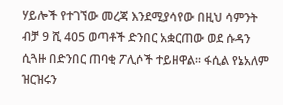ሃይሎች የተገኘው መረጃ እንደሚያሳየው በዚህ ሳምንት ብቻ 9 ሺ 405 ወጣቶች ድንበር አቋርጠው ወደ ሱዳን ሲጓዙ በድንበር ጠባቂ ፖሊሶች ተይዘዋል። ፋሲል የኔአለም ዝርዝሩን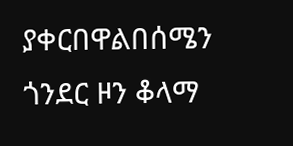ያቀርበዋልበሰሜን ጎንደር ዞን ቆላማ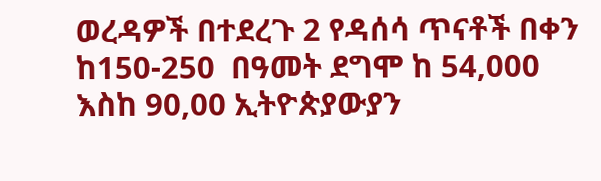ወረዳዎች በተደረጉ 2 የዳሰሳ ጥናቶች በቀን  ከ150-250  በዓመት ደግሞ ከ 54,000 እስከ 90,00 ኢትዮጵያውያን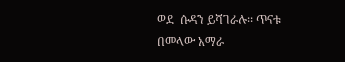ወደ  ሱዳን ይሻገራሉ፡፡ ጥናቱ በመላው አማራ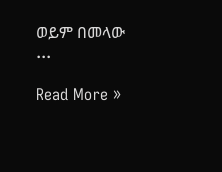ወይም በመላው ...

Read More »